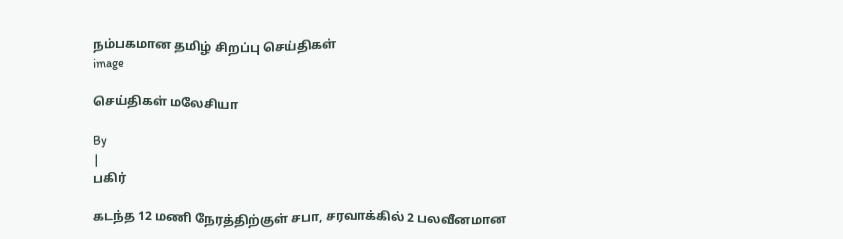நம்பகமான தமிழ் சிறப்பு செய்திகள்
image

செய்திகள் மலேசியா

By
|
பகிர்

கடந்த 12 மணி நேரத்திற்குள் சபா, சரவாக்கில் 2 பலவீனமான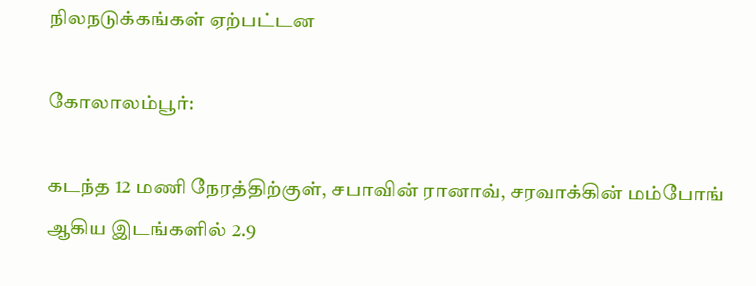நிலநடுக்கங்கள் ஏற்பட்டன

கோலாலம்பூர்:

கடந்த 12 மணி நேரத்திற்குள், சபாவின் ரானாவ், சரவாக்கின் மம்போங் ஆகிய இடங்களில் 2.9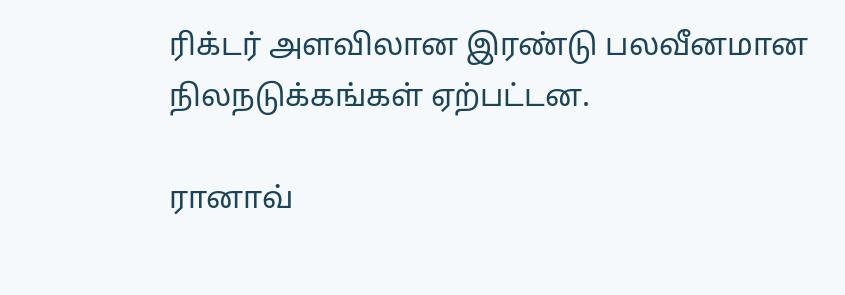ரிக்டர் அளவிலான இரண்டு பலவீனமான நிலநடுக்கங்கள் ஏற்பட்டன.

ரானாவ்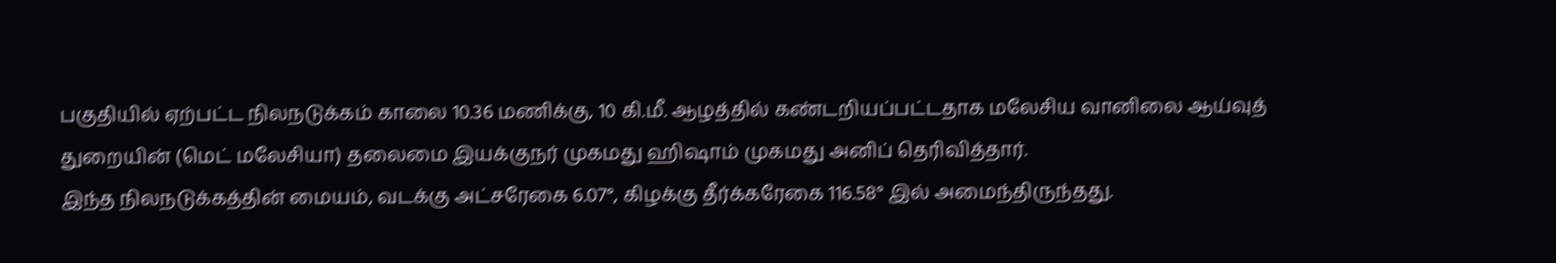பகுதியில் ஏற்பட்ட நிலநடுக்கம் காலை 10.36 மணிக்கு, 10 கி.மீ. ஆழத்தில் கண்டறியப்பட்டதாக மலேசிய வானிலை ஆய்வுத் துறையின் (மெட் மலேசியா) தலைமை இயக்குநர் முகமது ஹிஷாம் முகமது அனிப் தெரிவித்தார்.
இந்த நிலநடுக்கத்தின் மையம், வடக்கு அட்சரேகை 6.07°, கிழக்கு தீர்க்கரேகை 116.58° இல் அமைந்திருந்தது.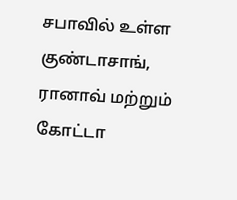சபாவில் உள்ள குண்டாசாங், ரானாவ் மற்றும் கோட்டா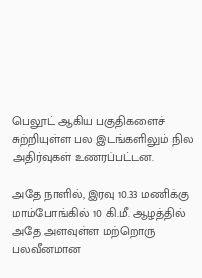பெலூட் ஆகிய பகுதிகளைச் சுற்றியுள்ள பல இடங்களிலும் நில அதிர்வுகள் உணரப்பட்டன.

அதே நாளில், இரவு 10.33 மணிக்கு மாம்போங்கில் 10 கி.மீ. ஆழத்தில் அதே அளவுள்ள மற்றொரு பலவீனமான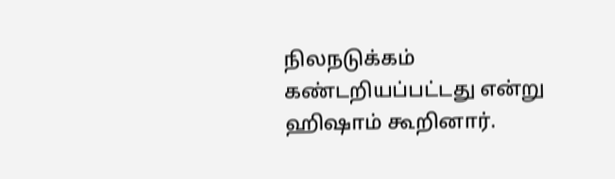நிலநடுக்கம் கண்டறியப்பட்டது என்று ஹிஷாம் கூறினார்.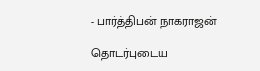- பார்த்திபன் நாகராஜன்

தொடர்புடைய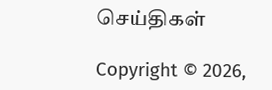செய்திகள்

Copyright © 2026,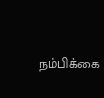நம்பிக்கை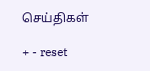செய்திகள்

+ - reset